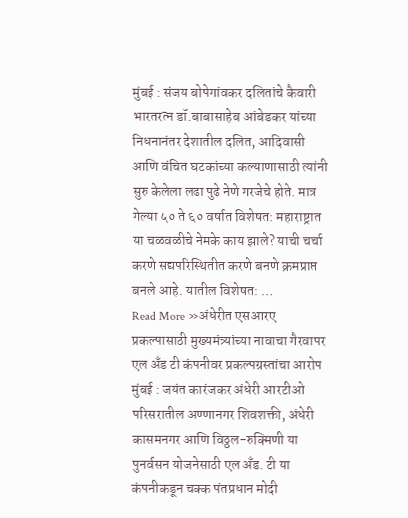मुंबई : संजय बोपेगांवकर दलितांचे कैवारी भारतरत्न डॉ.बाबासाहेब आंबेडकर यांच्या निधनानंतर देशातील दलित, आदिवासी आणि वंचित घटकांच्या कल्याणासाठी त्यांनी सुरु केलेला लढा पुढे नेणे गरजेचे होते. मात्र गेल्या ५० ते ६० वर्षात विशेषत: महाराष्ट्रात या चळवळीचे नेमके काय झाले? याची चर्चा करणे सद्यपरिस्थितीत करणे बनणे क्रमप्राप्त बनले आहे. यातील विशेषत: …
Read More »अंधेरीत एसआरए प्रकल्पासाठी मुख्यमंत्र्यांच्या नावाचा गैरवापर एल अँड टी कंपनीवर प्रकल्पग्रस्तांचा आरोप
मुंबई : जयंत कारंजकर अंधेरी आरटीओ परिसरातील अण्णानगर शिवशक्ती, अंधेरी कासमनगर आणि विठ्ठल-रुक्मिणी या पुनर्वसन योजनेसाठी एल अँड. टी या कंपनीकडून चक्क पंतप्रधान मोदी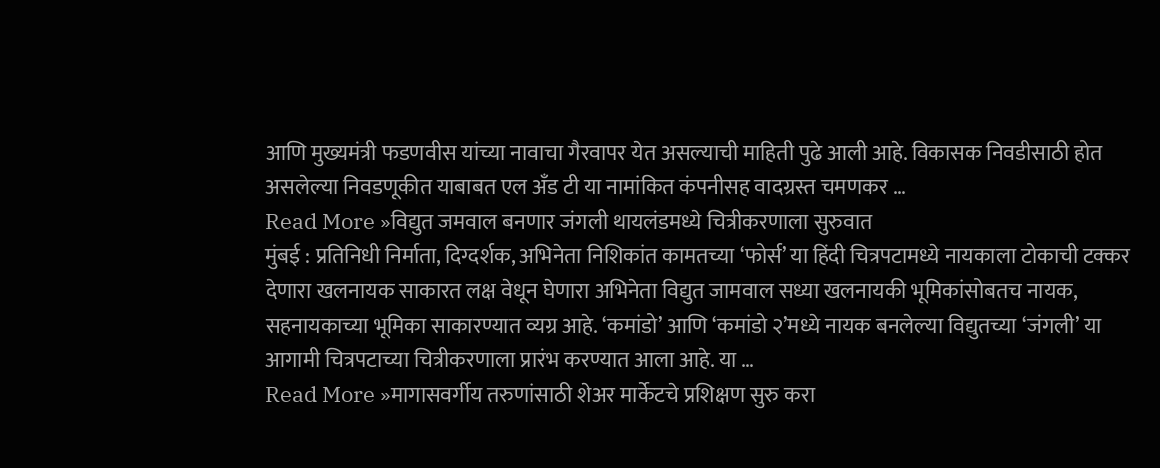आणि मुख्यमंत्री फडणवीस यांच्या नावाचा गैरवापर येत असल्याची माहिती पुढे आली आहे. विकासक निवडीसाठी होत असलेल्या निवडणूकीत याबाबत एल अँड टी या नामांकित कंपनीसह वादग्रस्त चमणकर …
Read More »विद्युत जमवाल बनणार जंगली थायलंडमध्ये चित्रीकरणाला सुरुवात
मुंबई : प्रतिनिधी निर्माता, दिग्दर्शक, अभिनेता निशिकांत कामतच्या ‘फोर्स’ या हिंदी चित्रपटामध्ये नायकाला टोकाची टक्कर देणारा खलनायक साकारत लक्ष वेधून घेणारा अभिनेता विद्युत जामवाल सध्या खलनायकी भूमिकांसोबतच नायक, सहनायकाच्या भूमिका साकारण्यात व्यग्र आहे. ‘कमांडो’ आणि ‘कमांडो २’मध्ये नायक बनलेल्या विद्युतच्या ‘जंगली’ या आगामी चित्रपटाच्या चित्रीकरणाला प्रारंभ करण्यात आला आहे. या …
Read More »मागासवर्गीय तरुणांसाठी शेअर मार्केटचे प्रशिक्षण सुरु करा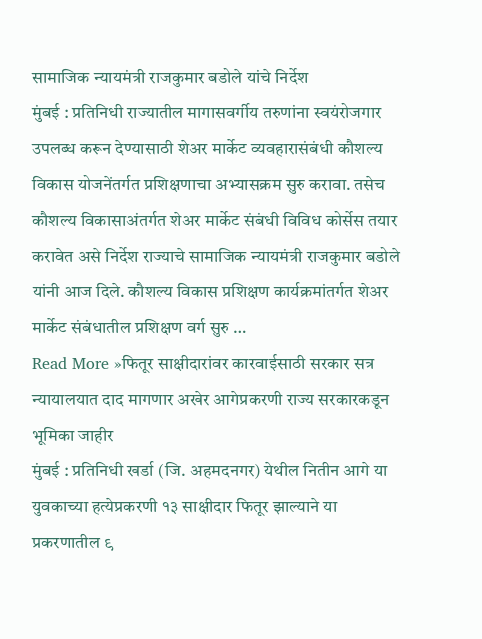सामाजिक न्यायमंत्री राजकुमार बडोले यांचे निर्देश
मुंबई : प्रतिनिधी राज्यातील मागासवर्गीय तरुणांना स्वयंरोजगार उपलब्ध करून देण्यासाठी शेअर मार्केट व्यवहारासंबंधी कौशल्य विकास योजनेंतर्गत प्रशिक्षणाचा अभ्यासक्रम सुरु करावा. तसेच कौशल्य विकासाअंतर्गत शेअर मार्केट संबंधी विविध कोर्सेस तयार करावेत असे निर्देश राज्याचे सामाजिक न्यायमंत्री राजकुमार बडोले यांनी आज दिले. कौशल्य विकास प्रशिक्षण कार्यक्रमांतर्गत शेअर मार्केट संबंधातील प्रशिक्षण वर्ग सुरु …
Read More »फितूर साक्षीदारांवर कारवाईसाठी सरकार सत्र न्यायालयात दाद मागणार अखेर आगेप्रकरणी राज्य सरकारकडून भूमिका जाहीर
मुंबई : प्रतिनिधी खर्डा (जि. अहमदनगर) येथील नितीन आगे या युवकाच्या हत्येप्रकरणी १३ साक्षीदार फितूर झाल्याने या प्रकरणातील ९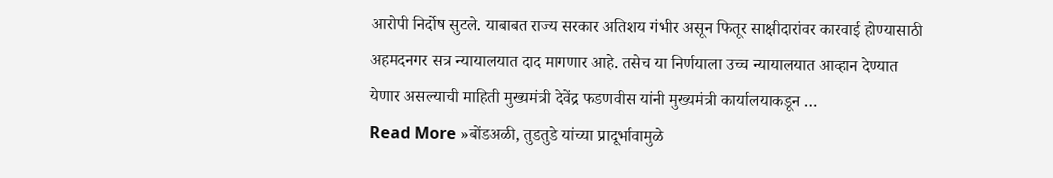आरोपी निर्दोष सुटले. याबाबत राज्य सरकार अतिशय गंभीर असून फितूर साक्षीदारांवर कारवाई होण्यासाठी अहमदनगर सत्र न्यायालयात दाद मागणार आहे. तसेच या निर्णयाला उच्च न्यायालयात आव्हान देण्यात येणार असल्याची माहिती मुख्यमंत्री देवेंद्र फडणवीस यांनी मुख्यमंत्री कार्यालयाकडून …
Read More »बोंडअळी, तुडतुडे यांच्या प्रादूर्भावामुळे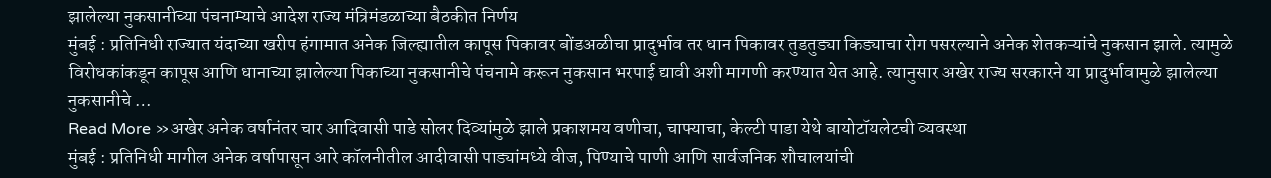झालेल्या नुकसानीच्या पंचनाम्याचे आदेश राज्य मंत्रिमंडळाच्या बैठकीत निर्णय
मुंबई : प्रतिनिधी राज्यात यंदाच्या खरीप हंगामात अनेक जिल्ह्यातील कापूस पिकावर बोंडअळीचा प्रादुर्भाव तर धान पिकावर तुडतुड्या किड्याचा रोग पसरल्याने अनेक शेतकऱ्यांचे नुकसान झाले. त्यामुळे विरोधकांकडून कापूस आणि धानाच्या झालेल्या पिकाच्या नुकसानीचे पंचनामे करून नुकसान भरपाई द्यावी अशी मागणी करण्यात येत आहे. त्यानुसार अखेर राज्य सरकारने या प्रादुर्भावामुळे झालेल्या नुकसानीचे …
Read More »अखेर अनेक वर्षानंतर चार आदिवासी पाडे सोलर दिव्यांमुळे झाले प्रकाशमय वणीचा, चाफ्याचा, केल्टी पाडा येथे बायोटॉयलेटची व्यवस्था
मुंबई : प्रतिनिधी मागील अनेक वर्षापासून आरे कॉलनीतील आदीवासी पाड्यांमध्ये वीज, पिण्याचे पाणी आणि सार्वजनिक शौचालयांची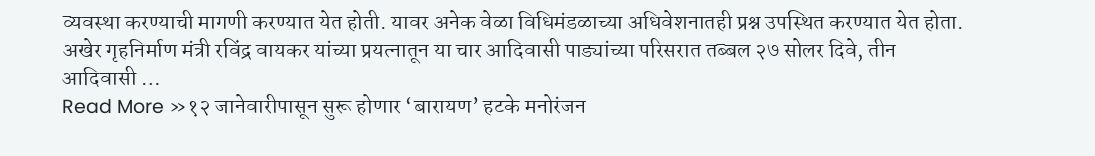व्यवस्था करण्याची मागणी करण्यात येत होती. यावर अनेक वेळा विधिमंडळाच्या अधिवेशनातही प्रश्न उपस्थित करण्यात येत होता. अखेर गृहनिर्माण मंत्री रविंद्र वायकर यांच्या प्रयत्नातून या चार आदिवासी पाड्यांच्या परिसरात तब्बल २७ सोलर दिवे, तीन आदिवासी …
Read More »१२ जानेवारीपासून सुरू होणार ‘बारायण’ हटके मनोरंजन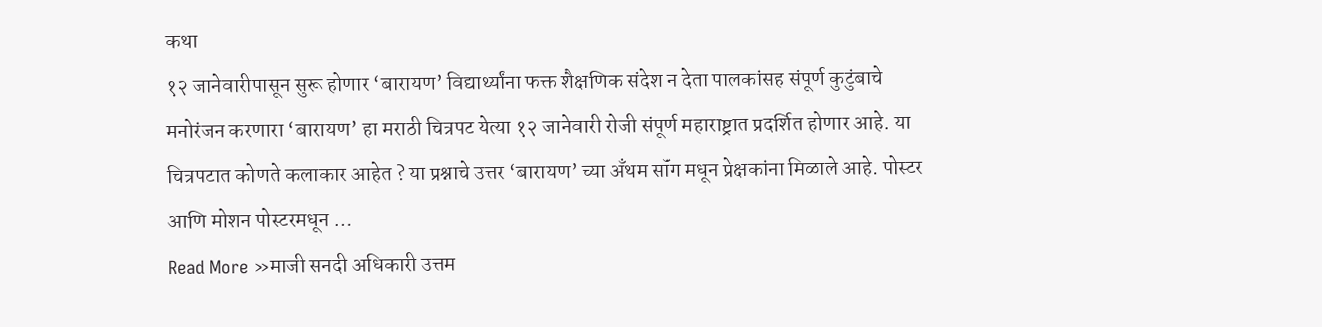कथा
१२ जानेवारीपासून सुरू होणार ‘बारायण’ विद्यार्थ्यांना फक्त शैक्षणिक संदेश न देता पालकांसह संपूर्ण कुटुंबाचे मनोरंजन करणारा ‘बारायण’ हा मराठी चित्रपट येत्या १२ जानेवारी रोजी संपूर्ण महाराष्ट्रात प्रदर्शित होणार आहे. या चित्रपटात कोणते कलाकार आहेत ? या प्रश्नाचे उत्तर ‘बारायण’ च्या अँथम सॉंग मधून प्रेक्षकांना मिळाले आहे. पोस्टर आणि मोशन पोस्टरमधून …
Read More »माजी सनदी अधिकारी उत्तम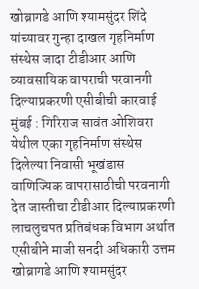खोब्रागडे आणि श्यामसुंदर शिंदे यांच्यावर गुन्हा दाखल गृहनिर्माण संस्थेस जादा टीडीआर आणि व्यावसायिक वापराची परवानगी दिल्याप्रकरणी एसीबीची कारवाई
मुंबई : गिरिराज सावंत ओशिवरा येथील एका गृहनिर्माण संस्थेस दिलेल्या निवासी भूखंडास वाणिज्यिक वापरासाठीची परवनागी देत जास्तीचा टीडीआर दिल्याप्रकरणी लाचलुचपत प्रतिबंधक विभाग अर्थात एसीबीने माजी सनदी अधिकारी उत्तम खोब्रागडे आणि श्यामसुंदर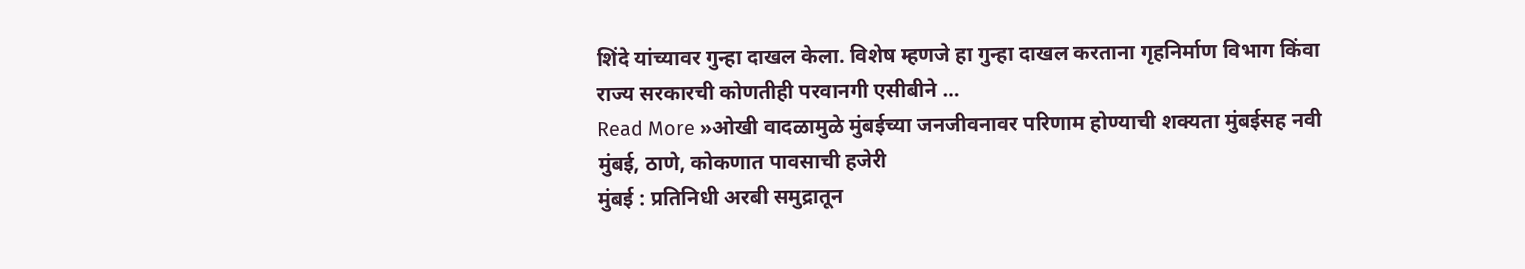शिंदे यांच्यावर गुन्हा दाखल केला. विशेष म्हणजे हा गुन्हा दाखल करताना गृहनिर्माण विभाग किंवा राज्य सरकारची कोणतीही परवानगी एसीबीने …
Read More »ओखी वादळामुळे मुंबईच्या जनजीवनावर परिणाम होण्याची शक्यता मुंबईसह नवी मुंबई, ठाणे, कोकणात पावसाची हजेरी
मुंबई : प्रतिनिधी अरबी समुद्रातून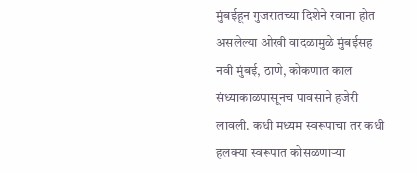मुंबईहून गुजरातच्या दिशेने रवाना होत असलेल्या ओखी वादळामुळे मुंबईसह नवी मुंबई, ठाणे, कोकणात काल संध्याकाळपासूनच पावसाने हजेरी लावली. कधी मध्यम स्वरूपाचा तर कधी हलक्या स्वरूपात कोसळणाऱ्या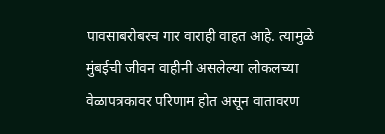पावसाबरोबरच गार वाराही वाहत आहे. त्यामुळे मुंबईची जीवन वाहीनी असलेल्या लोकलच्या वेळापत्रकावर परिणाम होत असून वातावरण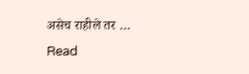असेच राहीले तर …
Read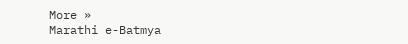More »
Marathi e-Batmya